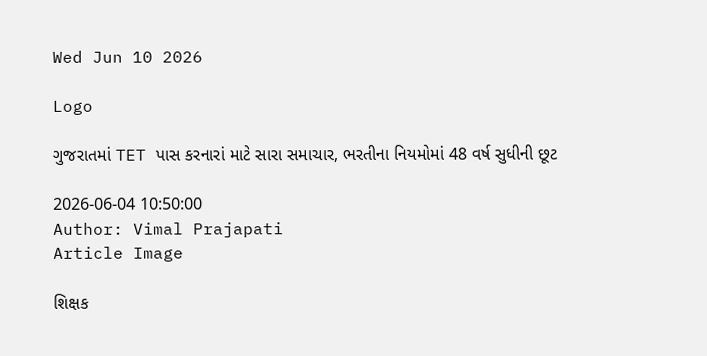Wed Jun 10 2026

Logo

ગુજરાતમાં TET પાસ કરનારાં માટે સારા સમાચાર, ભરતીના નિયમોમાં 48 વર્ષ સુધીની છૂટ

2026-06-04 10:50:00
Author: Vimal Prajapati
Article Image

શિક્ષક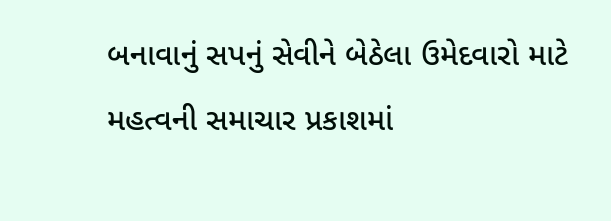બનાવાનું સપનું સેવીને બેઠેલા ઉમેદવારો માટે મહત્વની સમાચાર પ્રકાશમાં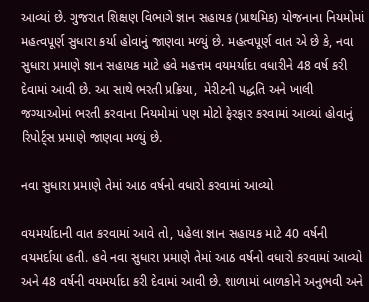આવ્યાં છે. ગુજરાત શિક્ષણ વિભાગે જ્ઞાન સહાયક (પ્રાથમિક) યોજનાના નિયમોમાં મહત્વપૂર્ણ સુધારા કર્યા હોવાનું જાણવા મળ્યું છે. મહત્વપૂર્ણ વાત એ છે કે, નવા સુધારા પ્રમાણે જ્ઞાન સહાયક માટે હવે મહત્તમ વયમર્યાદા વધારીને 48 વર્ષ કરી દેવામાં આવી છે. આ સાથે ભરતી પ્રક્રિયા,  મેરીટની પદ્ધતિ અને ખાલી જગ્યાઓમાં ભરતી કરવાના નિયમોમાં પણ મોટો ફેરફાર કરવામાં આવ્યાં હોવાનું રિપોર્ટ્સ પ્રમાણે જાણવા મળ્યું છે.

નવા સુધારા પ્રમાણે તેમાં આઠ વર્ષનો વધારો કરવામાં આવ્યો

વયમર્યાદાની વાત કરવામાં આવે તો, પહેલા જ્ઞાન સહાયક માટે 40 વર્ષની વયમર્દાયા હતી. હવે નવા સુધારા પ્રમાણે તેમાં આઠ વર્ષનો વધારો કરવામાં આવ્યો અને 48 વર્ષની વયમર્યાદા કરી દેવામાં આવી છે. શાળામાં બાળકોને અનુભવી અને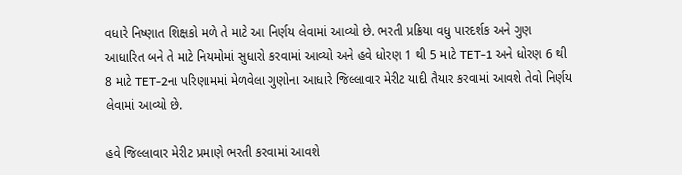વધારે નિષ્ણાત શિક્ષકો મળે તે માટે આ નિર્ણય લેવામાં આવ્યો છે. ભરતી પ્રક્રિયા વધુ પારદર્શક અને ગુણ આધારિત બને તે માટે નિયમોમાં સુધારો કરવામાં આવ્યો અને હવે ધોરણ 1 થી 5 માટે TET-1 અને ધોરણ 6 થી 8 માટે TET-2ના પરિણામમાં મેળવેલા ગુણોના આધારે જિલ્લાવાર મેરીટ યાદી તૈયાર કરવામાં આવશે તેવો નિર્ણય લેવામાં આવ્યો છે.

હવે જિલ્લાવાર મેરીટ પ્રમાણે ભરતી કરવામાં આવશે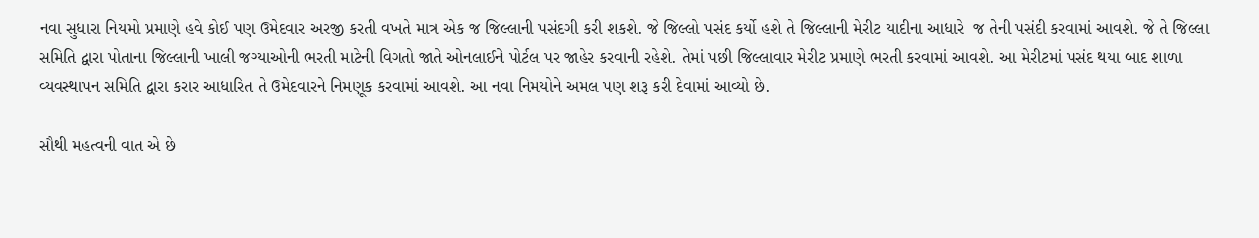નવા સુધારા નિયમો પ્રમાણે હવે કોઈ પણ ઉમેદવાર અરજી કરતી વખતે માત્ર એક જ જિલ્લાની પસંદગી કરી શકશે. જે જિલ્લો પસંદ કર્યો હશે તે જિલ્લાની મેરીટ યાદીના આધારે  જ તેની પસંદી કરવામાં આવશે. જે તે જિલ્લા સમિતિ દ્વારા પોતાના જિલ્લાની ખાલી જગ્યાઓની ભરતી માટેની વિગતો જાતે ઓનલાઈને પોર્ટલ પર જાહેર કરવાની રહેશે. તેમાં પછી જિલ્લાવાર મેરીટ પ્રમાણે ભરતી કરવામાં આવશે. આ મેરીટમાં પસંદ થયા બાદ શાળા વ્યવસ્થાપન સમિતિ દ્વારા કરાર આધારિત તે ઉમેદવારને નિમણૂક કરવામાં આવશે. આ નવા નિમયોને અમલ પણ શરૂ કરી દેવામાં આવ્યો છે.

સૌથી મહત્વની વાત એ છે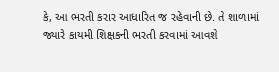કે, આ ભરતી કરાર આધારિત જ રહેવાની છે. તે શાળામાં જ્યારે કાયમી શિક્ષકની ભરતી કરવામાં આવશે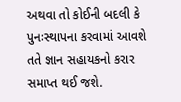અથવા તો કોઈની બદલી કે પુનઃસ્થાપના કરવામાં આવશે તતે જ્ઞાન સહાયકનો કરાર સમાપ્ત થઈ જશે.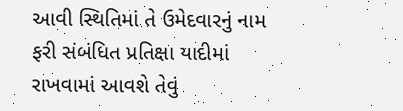આવી સ્થિતિમાં તે ઉમેદવારનું નામ ફરી સંબંધિત પ્રતિક્ષા યાદીમાં રાખવામાં આવશે તેવું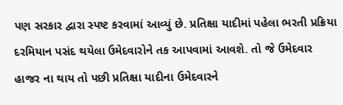પણ સરકાર દ્વારા સ્પષ્ટ કરવામાં આવ્યું છે. પ્રતિક્ષા યાદીમાં પહેલા ભરતી પ્રક્રિયા દરમિયાન પસંદ થયેલા ઉમેદવારોને તક આપવામાં આવશે. તો જે ઉમેદવાર હાજર ના થાય તો પછી પ્રતિક્ષા યાદીના ઉમેદવારને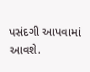પસંદગી આપવામાં આવશે.